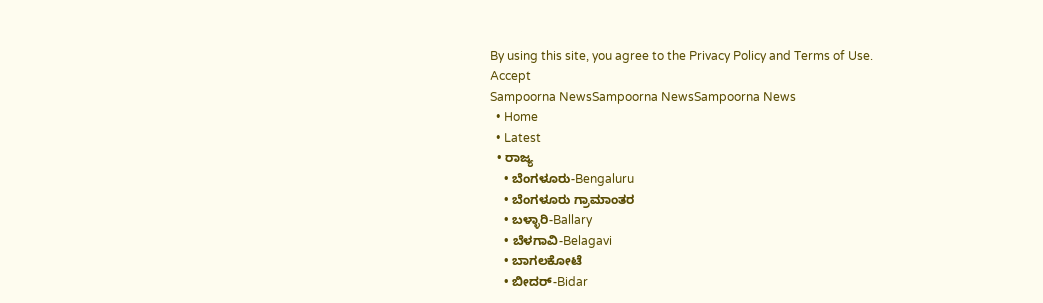By using this site, you agree to the Privacy Policy and Terms of Use.
Accept
Sampoorna NewsSampoorna NewsSampoorna News
  • Home
  • Latest
  • ರಾಜ್ಯ
    • ಬೆಂಗಳೂರು-Bengaluru
    • ಬೆಂಗಳೂರು ಗ್ರಾಮಾಂತರ
    • ಬಳ್ಳಾರಿ-Ballary
    • ಬೆಳಗಾವಿ-Belagavi
    • ಬಾಗಲಕೋಟೆ
    • ಬೀದರ್-Bidar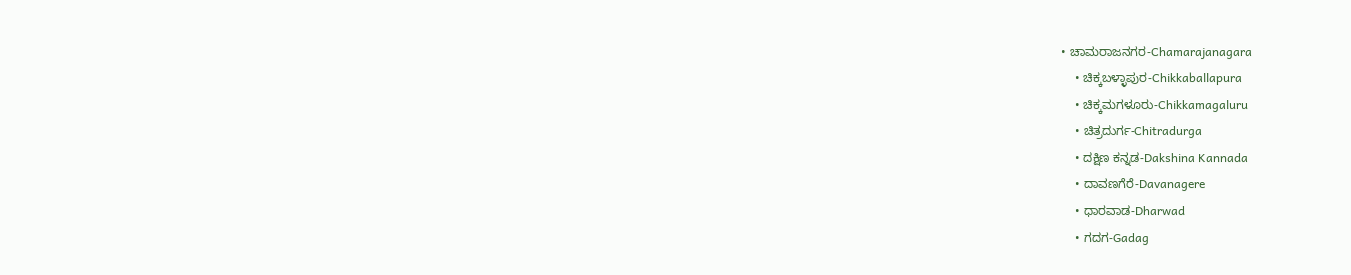• ಚಾಮರಾಜನಗರ-Chamarajanagara
    • ಚಿಕ್ಕಬಳ್ಳಾಪುರ-Chikkaballapura
    • ಚಿಕ್ಕಮಗಳೂರು-Chikkamagaluru
    • ಚಿತ್ರದುರ್ಗ-Chitradurga
    • ದಕ್ಷಿಣ ಕನ್ನಡ-Dakshina Kannada
    • ದಾವಣಗೆರೆ-Davanagere
    • ಧಾರವಾಡ-Dharwad
    • ಗದಗ-Gadag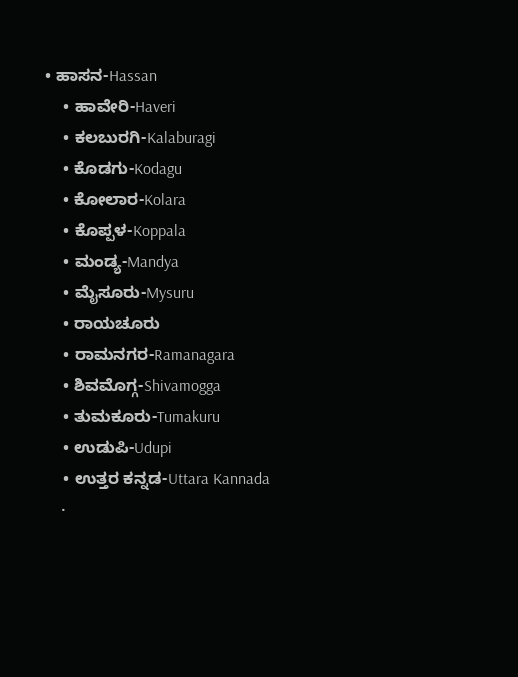• ಹಾಸನ-Hassan
    • ಹಾವೇರಿ-Haveri
    • ಕಲಬುರಗಿ-Kalaburagi
    • ಕೊಡಗು-Kodagu
    • ಕೋಲಾರ-Kolara
    • ಕೊಪ್ಪಳ-Koppala
    • ಮಂಡ್ಯ-Mandya
    • ಮೈಸೂರು-Mysuru
    • ರಾಯಚೂರು
    • ರಾಮನಗರ-Ramanagara
    • ಶಿವಮೊಗ್ಗ-Shivamogga
    • ತುಮಕೂರು-Tumakuru
    • ಉಡುಪಿ-Udupi
    • ಉತ್ತರ ಕನ್ನಡ-Uttara Kannada
    •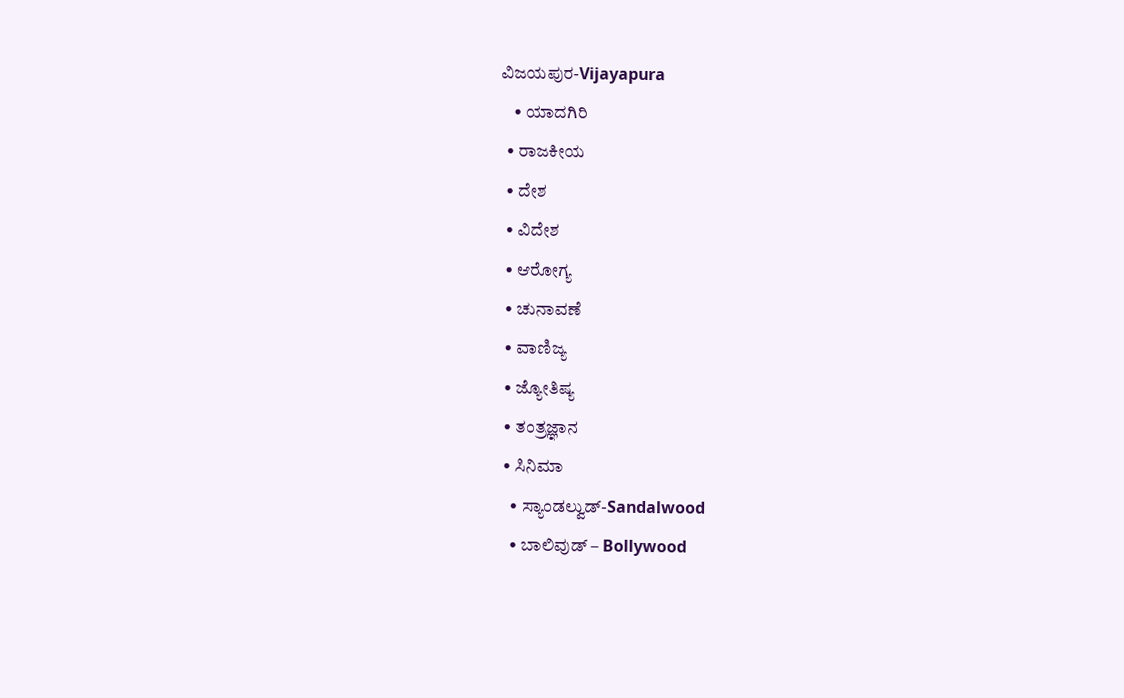ವಿಜಯಪುರ-Vijayapura
    • ಯಾದಗಿರಿ
  • ರಾಜಕೀಯ
  • ದೇಶ
  • ವಿದೇಶ
  • ಆರೋಗ್ಯ
  • ಚುನಾವಣೆ
  • ವಾಣಿಜ್ಯ
  • ಜ್ಯೋತಿಷ್ಯ
  • ತಂತ್ರಜ್ಞಾನ
  • ಸಿನಿಮಾ
    • ಸ್ಯಾಂಡಲ್ವುಡ್-Sandalwood
    • ಬಾಲಿವುಡ್ – Bollywood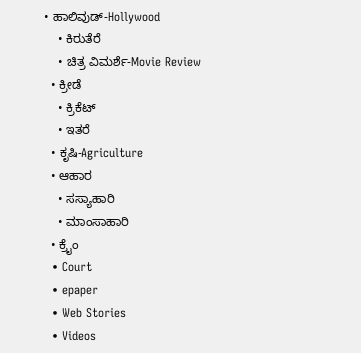• ಹಾಲಿವುಡ್-Hollywood
    • ಕಿರುತೆರೆ
    • ಚಿತ್ರ ವಿಮರ್ಶೆ-Movie Review
  • ಕ್ರೀಡೆ
    • ಕ್ರಿಕೆಟ್
    • ಇತರೆ
  • ಕೃಷಿ-Agriculture
  • ಆಹಾರ
    • ಸಸ್ಯಾಹಾರಿ
    • ಮಾಂಸಾಹಾರಿ
  • ಕ್ರೈಂ
  • Court
  • epaper
  • Web Stories
  • Videos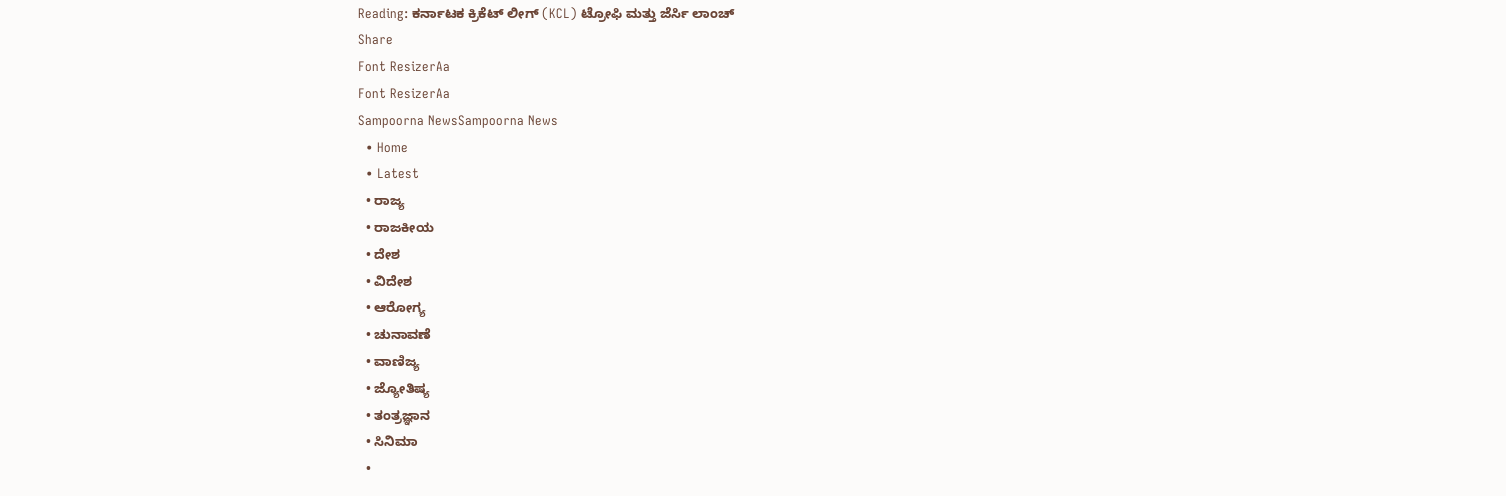Reading: ಕರ್ನಾಟಕ ಕ್ರಿಕೆಟ್ ಲೀಗ್ (KCL) ಟ್ರೋಫಿ ಮತ್ತು ಜೆರ್ಸಿ ಲಾಂಚ್
Share
Font ResizerAa
Font ResizerAa
Sampoorna NewsSampoorna News
  • Home
  • Latest
  • ರಾಜ್ಯ
  • ರಾಜಕೀಯ
  • ದೇಶ
  • ವಿದೇಶ
  • ಆರೋಗ್ಯ
  • ಚುನಾವಣೆ
  • ವಾಣಿಜ್ಯ
  • ಜ್ಯೋತಿಷ್ಯ
  • ತಂತ್ರಜ್ಞಾನ
  • ಸಿನಿಮಾ
  •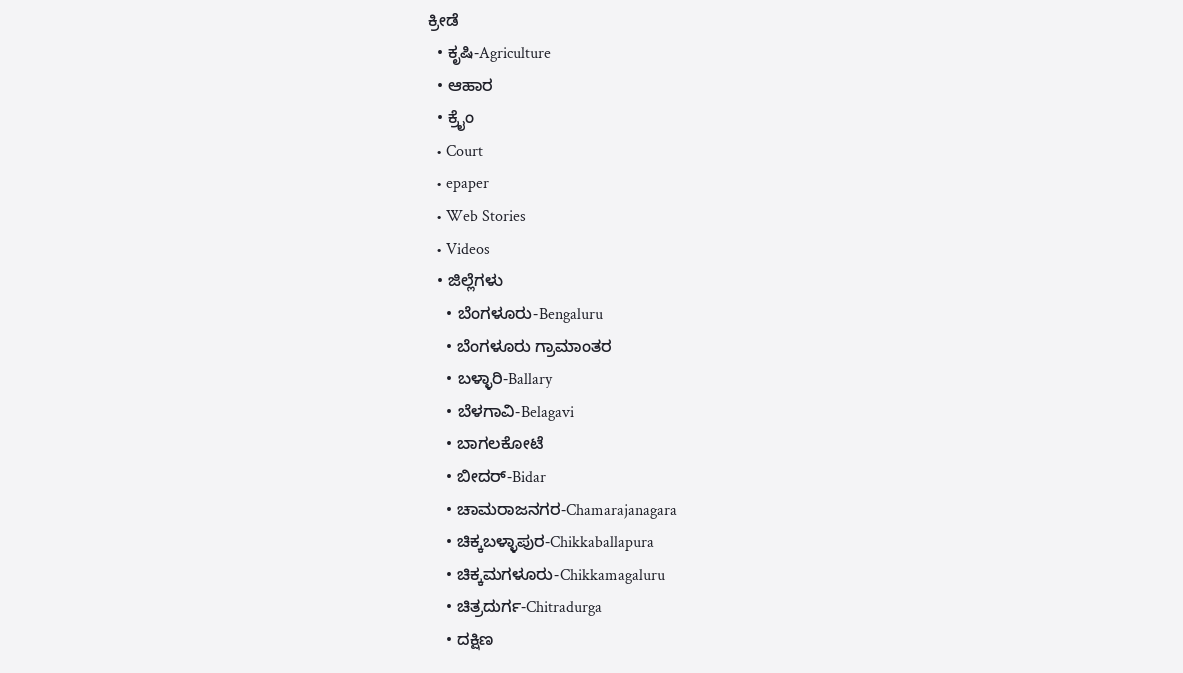ಕ್ರೀಡೆ
  • ಕೃಷಿ-Agriculture
  • ಆಹಾರ
  • ಕ್ರೈಂ
  • Court
  • epaper
  • Web Stories
  • Videos
  • ಜಿಲ್ಲೆಗಳು
    • ಬೆಂಗಳೂರು-Bengaluru
    • ಬೆಂಗಳೂರು ಗ್ರಾಮಾಂತರ
    • ಬಳ್ಳಾರಿ-Ballary
    • ಬೆಳಗಾವಿ-Belagavi
    • ಬಾಗಲಕೋಟೆ
    • ಬೀದರ್-Bidar
    • ಚಾಮರಾಜನಗರ-Chamarajanagara
    • ಚಿಕ್ಕಬಳ್ಳಾಪುರ-Chikkaballapura
    • ಚಿಕ್ಕಮಗಳೂರು-Chikkamagaluru
    • ಚಿತ್ರದುರ್ಗ-Chitradurga
    • ದಕ್ಷಿಣ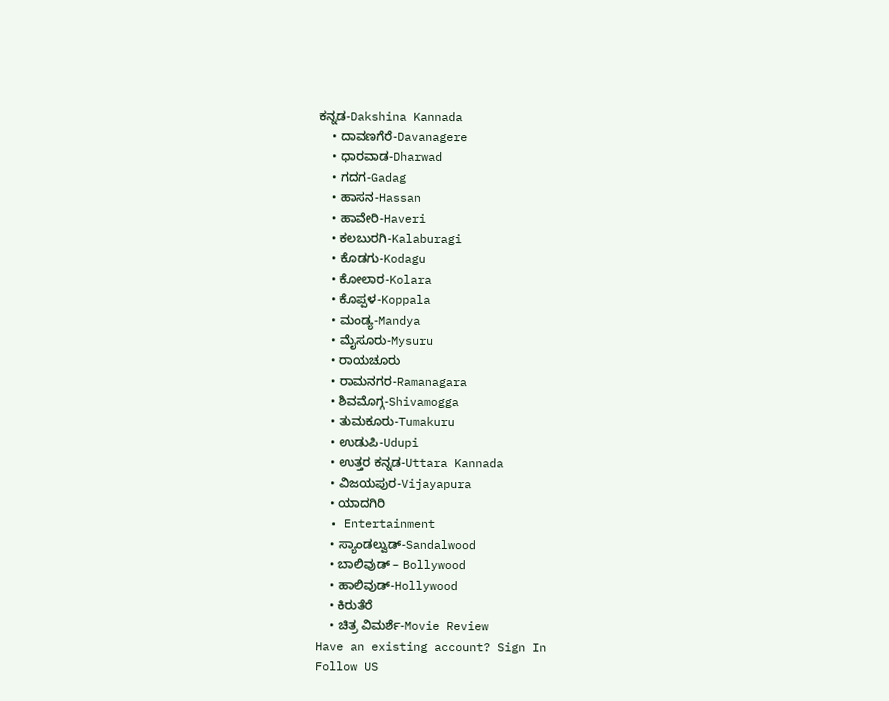ಕನ್ನಡ-Dakshina Kannada
    • ದಾವಣಗೆರೆ-Davanagere
    • ಧಾರವಾಡ-Dharwad
    • ಗದಗ-Gadag
    • ಹಾಸನ-Hassan
    • ಹಾವೇರಿ-Haveri
    • ಕಲಬುರಗಿ-Kalaburagi
    • ಕೊಡಗು-Kodagu
    • ಕೋಲಾರ-Kolara
    • ಕೊಪ್ಪಳ-Koppala
    • ಮಂಡ್ಯ-Mandya
    • ಮೈಸೂರು-Mysuru
    • ರಾಯಚೂರು
    • ರಾಮನಗರ-Ramanagara
    • ಶಿವಮೊಗ್ಗ-Shivamogga
    • ತುಮಕೂರು-Tumakuru
    • ಉಡುಪಿ-Udupi
    • ಉತ್ತರ ಕನ್ನಡ-Uttara Kannada
    • ವಿಜಯಪುರ-Vijayapura
    • ಯಾದಗಿರಿ
  • Entertainment
    • ಸ್ಯಾಂಡಲ್ವುಡ್-Sandalwood
    • ಬಾಲಿವುಡ್ – Bollywood
    • ಹಾಲಿವುಡ್-Hollywood
    • ಕಿರುತೆರೆ
    • ಚಿತ್ರ ವಿಮರ್ಶೆ-Movie Review
Have an existing account? Sign In
Follow US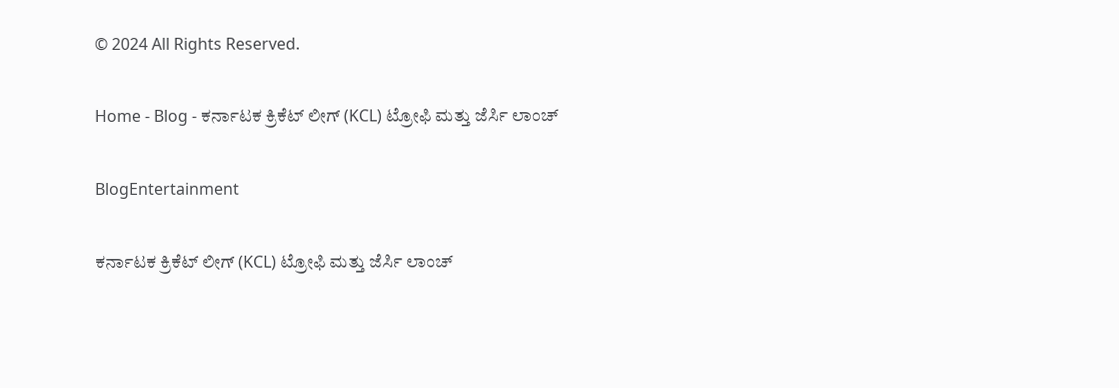© 2024 All Rights Reserved.

Home - Blog - ಕರ್ನಾಟಕ ಕ್ರಿಕೆಟ್ ಲೀಗ್ (KCL) ಟ್ರೋಫಿ ಮತ್ತು ಜೆರ್ಸಿ ಲಾಂಚ್

BlogEntertainment

ಕರ್ನಾಟಕ ಕ್ರಿಕೆಟ್ ಲೀಗ್ (KCL) ಟ್ರೋಫಿ ಮತ್ತು ಜೆರ್ಸಿ ಲಾಂಚ್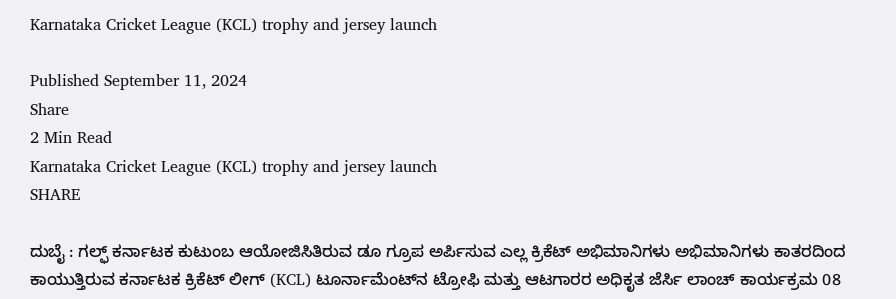Karnataka Cricket League (KCL) trophy and jersey launch

Published September 11, 2024
Share
2 Min Read
Karnataka Cricket League (KCL) trophy and jersey launch
SHARE

ದುಬೈ : ಗಲ್ಫ್ ಕರ್ನಾಟಕ ಕುಟುಂಬ ಆಯೋಜಿಸಿತಿರುವ ಡೂ ಗ್ರೂಪ ಅರ್ಪಿಸುವ ಎಲ್ಲ ಕ್ರಿಕೆಟ್ ಅಭಿಮಾನಿಗಳು ಅಭಿಮಾನಿಗಳು ಕಾತರದಿಂದ ಕಾಯುತ್ತಿರುವ ಕರ್ನಾಟಕ ಕ್ರಿಕೆಟ್ ಲೀಗ್ (KCL) ಟೂರ್ನಾಮೆಂಟ್‍ನ ಟ್ರೋಫಿ ಮತ್ತು ಆಟಗಾರರ ಅಧಿಕೃತ ಜೆರ್ಸಿ ಲಾಂಚ್ ಕಾರ್ಯಕ್ರಮ 08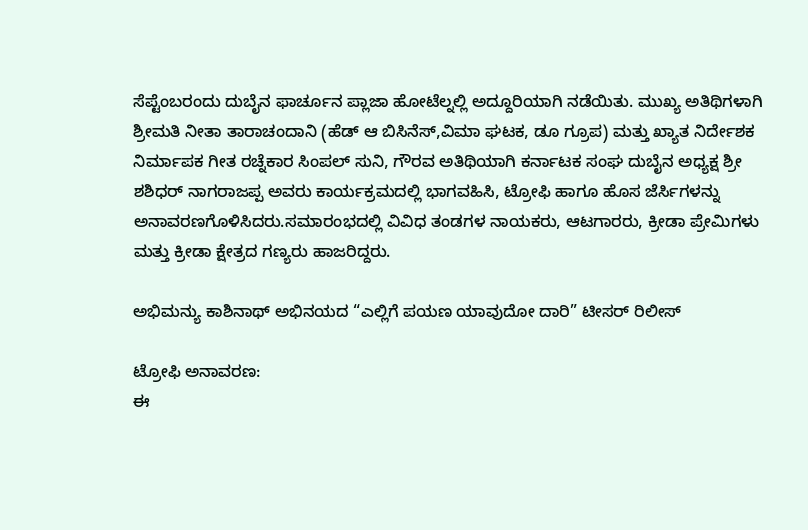ಸೆಪ್ಟೆಂಬರಂದು ದುಬೈನ ಫಾರ್ಚೂನ ಪ್ಲಾಜಾ ಹೋಟೆಲ್ನಲ್ಲಿ ಅದ್ದೂರಿಯಾಗಿ ನಡೆಯಿತು. ಮುಖ್ಯ ಅತಿಥಿಗಳಾಗಿ ಶ್ರೀಮತಿ ನೀತಾ ತಾರಾಚಂದಾನಿ (ಹೆಡ್ ಆ ಬಿಸಿನೆಸ್,ವಿಮಾ ಘಟಕ, ಡೂ ಗ್ರೂಪ) ಮತ್ತು ಖ್ಯಾತ ನಿರ್ದೇಶಕ ನಿರ್ಮಾಪಕ ಗೀತ ರಚ್ನೆಕಾರ ಸಿಂಪಲ್ ಸುನಿ, ಗೌರವ ಅತಿಥಿಯಾಗಿ ಕರ್ನಾಟಕ ಸಂಘ ದುಬೈನ ಅಧ್ಯಕ್ಷ ಶ್ರೀ ಶಶಿಧರ್ ನಾಗರಾಜಪ್ಪ ಅವರು ಕಾರ್ಯಕ್ರಮದಲ್ಲಿ ಭಾಗವಹಿಸಿ, ಟ್ರೋಫಿ ಹಾಗೂ ಹೊಸ ಜೆರ್ಸಿಗಳನ್ನು ಅನಾವರಣಗೊಳಿಸಿದರು.ಸಮಾರಂಭದಲ್ಲಿ ವಿವಿಧ ತಂಡಗಳ ನಾಯಕರು, ಆಟಗಾರರು, ಕ್ರೀಡಾ ಪ್ರೇಮಿಗಳು ಮತ್ತು ಕ್ರೀಡಾ ಕ್ಷೇತ್ರದ ಗಣ್ಯರು ಹಾಜರಿದ್ದರು.

ಅಭಿಮನ್ಯು ಕಾಶಿನಾಥ್ ಅಭಿನಯದ “ಎಲ್ಲಿಗೆ ಪಯಣ ಯಾವುದೋ ದಾರಿ” ಟೀಸರ್ ರಿಲೀಸ್

ಟ್ರೋಫಿ ಅನಾವರಣ:
ಈ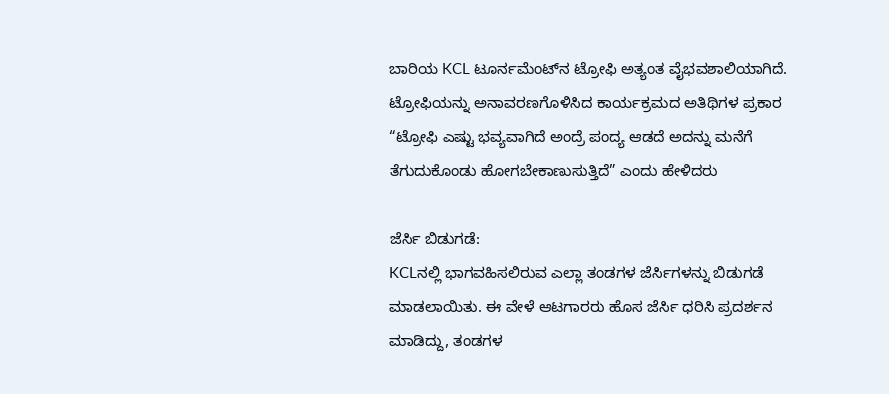ಬಾರಿಯ KCL ಟೂರ್ನಮೆಂಟ್‍ನ ಟ್ರೋಫಿ ಅತ್ಯಂತ ವೈಭವಶಾಲಿಯಾಗಿದೆ. ಟ್ರೋಫಿಯನ್ನು ಅನಾವರಣಗೊಳಿಸಿದ ಕಾರ್ಯಕ್ರಮದ ಅತಿಥಿಗಳ ಪ್ರಕಾರ “ಟ್ರೋಫಿ ಎಷ್ಟು ಭವ್ಯವಾಗಿದೆ ಅಂದ್ರೆ ಪಂದ್ಯ ಆಡದೆ ಅದನ್ನು ಮನೆಗೆ ತೆಗುದುಕೊಂಡು ಹೋಗಬೇಕಾಣುಸುತ್ತಿದೆ” ಎಂದು ಹೇಳಿದರು

ಜೆರ್ಸಿ ಬಿಡುಗಡೆ:
KCLನಲ್ಲಿ ಭಾಗವಹಿಸಲಿರುವ ಎಲ್ಲಾ ತಂಡಗಳ ಜೆರ್ಸಿಗಳನ್ನು ಬಿಡುಗಡೆ ಮಾಡಲಾಯಿತು. ಈ ವೇಳೆ ಆಟಗಾರರು ಹೊಸ ಜೆರ್ಸಿ ಧರಿಸಿ ಪ್ರದರ್ಶನ ಮಾಡಿದ್ದು, ತಂಡಗಳ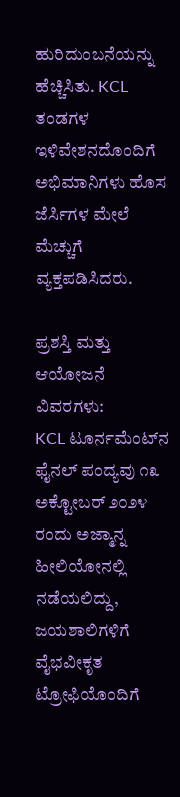ಹುರಿದುಂಬನೆಯನ್ನು ಹೆಚ್ಚಿಸಿತು. KCL ತಂಡಗಳ ಇಳಿವೇಶನದೊಂದಿಗೆ ಅಭಿಮಾನಿಗಳು ಹೊಸ ಜೆರ್ಸಿಗಳ ಮೇಲೆ ಮೆಚ್ಚುಗೆ ವ್ಯಕ್ತಪಡಿಸಿದರು.

ಪ್ರಶಸ್ತಿ ಮತ್ತು ಆಯೋಜನೆ ವಿವರಗಳು:
KCL ಟೂರ್ನಮೆಂಟ್‍ನ ಫೈನಲ್ ಪಂದ್ಯವು ೧೩ ಅಕ್ಟೋಬರ್ ೨೦೨೪ ರಂದು ಅಜ್ಮಾನ್ನ ಹೀಲಿಯೋನಲ್ಲಿ ನಡೆಯಲಿದ್ದು, ಜಯಶಾಲಿಗಳಿಗೆ ವೈಭವೀಕೃತ ಟ್ರೋಫಿಯೊಂದಿಗೆ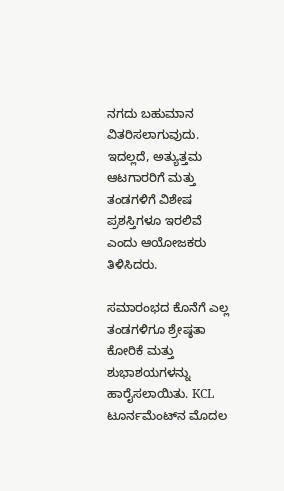ನಗದು ಬಹುಮಾನ ವಿತರಿಸಲಾಗುವುದು. ಇದಲ್ಲದೆ, ಅತ್ಯುತ್ತಮ ಆಟಗಾರರಿಗೆ ಮತ್ತು ತಂಡಗಳಿಗೆ ವಿಶೇಷ ಪ್ರಶಸ್ತಿಗಳೂ ಇರಲಿವೆ ಎಂದು ಆಯೋಜಕರು ತಿಳಿಸಿದರು.

ಸಮಾರಂಭದ ಕೊನೆಗೆ ಎಲ್ಲ ತಂಡಗಳಿಗೂ ಶ್ರೇಷ್ಠತಾ ಕೋರಿಕೆ ಮತ್ತು ಶುಭಾಶಯಗಳನ್ನು ಹಾರೈಸಲಾಯಿತು. KCL ಟೂರ್ನಮೆಂಟ್‍ನ ಮೊದಲ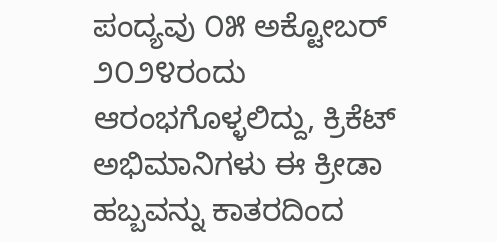ಪಂದ್ಯವು ೦೫ ಅಕ್ಟೋಬರ್ ೨೦೨೪ರಂದು ಆರಂಭಗೊಳ್ಳಲಿದ್ದು, ಕ್ರಿಕೆಟ್ ಅಭಿಮಾನಿಗಳು ಈ ಕ್ರೀಡಾ ಹಬ್ಬವನ್ನು ಕಾತರದಿಂದ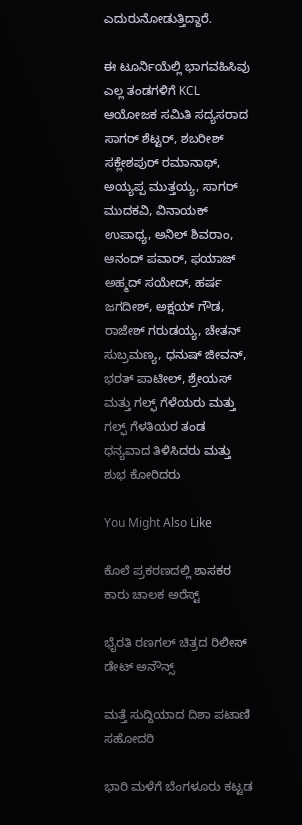ಎದುರುನೋಡುತ್ತಿದ್ದಾರೆ.

ಈ ಟೂರ್ನಿಯೆಲ್ಲಿ ಭಾಗವಹಿಸಿವು ಎಲ್ಲ ತಂಡಗಳಿಗೆ KCL ಆಯೋಜಕ ಸಮಿತಿ ಸದ್ಯಸರಾದ ಸಾಗರ್ ಶೆಟ್ಟರ್, ಶಬರೀಶ್ ಸಕ್ಲೇಶಪುರ್ ರಮಾನಾಥ್, ಅಯ್ಯಪ್ಪ ಮುತ್ತಯ್ಯ, ಸಾಗರ್ ಮುದಕವಿ, ವಿನಾಯಕ್ ಉಪಾಧ್ಯ, ಅನಿಲ್ ಶಿವರಾಂ, ಆನಂದ್ ಪವಾರ್, ಫಯಾಜ್ ಅಹ್ಮದ್ ಸಯೇದ್, ಹರ್ಷ ಜಗದೀಶ್, ಅಕ್ಷಯ್ ಗೌಡ, ರಾಜೇಶ್ ಗರುಡಯ್ಯ, ಚೇತನ್ ಸುಬ್ರಮಣ್ಯ, ಧನುಷ್ ಜೀವನ್, ಭರತ್ ಪಾಟೀಲ್, ಶ್ರೇಯಸ್ ಮತ್ತು ಗಲ್ಫ್ ಗೆಳೆಯರು ಮತ್ತು ಗಲ್ಫ್ ಗೆಳತಿಯರ ತಂಡ ಧನ್ಯವಾದ ತಿಳಿಸಿದರು ಮತ್ತು ಶುಭ ಕೋರಿದರು

You Might Also Like

ಕೊಲೆ ಪ್ರಕರಣದಲ್ಲಿ ಶಾಸಕರ ಕಾರು ಚಾಲಕ ಅರೆಸ್ಟ್

ಭೈರತಿ ರಣಗಲ್‍ ಚಿತ್ರದ ರಿಲೀಸ್ ಡೇಟ್ ಅನೌನ್ಸ್

ಮತ್ತೆ ಸುದ್ದಿಯಾದ ದಿಶಾ ಪಟಾಣಿ ಸಹೋದರಿ

ಭಾರಿ ಮಳೆಗೆ ಬೆಂಗಳೂರು ಕಟ್ಟಡ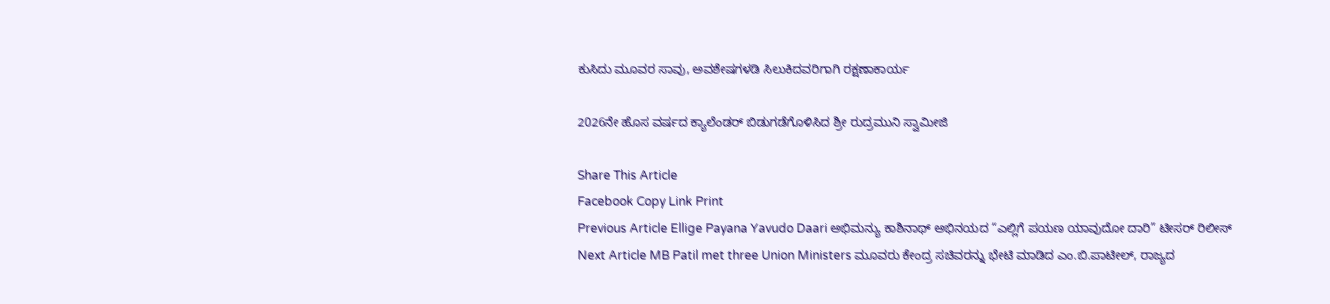ಕುಸಿದು ಮೂವರ ಸಾವು, ಅವಶೇಷಗಳಡಿ ಸಿಲುಕಿದವರಿಗಾಗಿ ರಕ್ಷಣಾಕಾರ್ಯ

2026ನೇ ಹೊಸ ವರ್ಷದ ಕ್ಯಾಲೆಂಡರ್ ಬಿಡುಗಡೆಗೊಳಿಸಿದ ಶ್ರೀ ರುದ್ರಮುನಿ ಸ್ವಾಮೀಜಿ

Share This Article
Facebook Copy Link Print
Previous Article Ellige Payana Yavudo Daari ಅಭಿಮನ್ಯು ಕಾಶಿನಾಥ್ ಅಭಿನಯದ “ಎಲ್ಲಿಗೆ ಪಯಣ ಯಾವುದೋ ದಾರಿ” ಟೀಸರ್ ರಿಲೀಸ್
Next Article MB Patil met three Union Ministers ಮೂವರು ಕೇಂದ್ರ ಸಚಿವರನ್ನು ಭೇಟಿ ಮಾಡಿದ ಎಂ.ಬಿ.ಪಾಟೀಲ್, ರಾಜ್ಯದ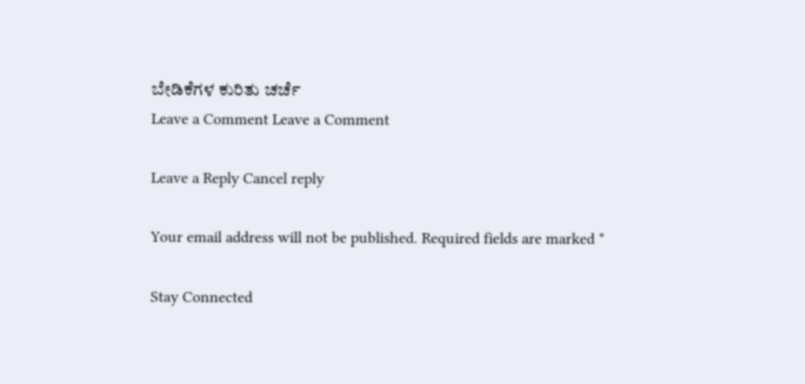ಬೇಡಿಕೆಗಳ ಕುರಿತು ಚರ್ಚೆ
Leave a Comment Leave a Comment

Leave a Reply Cancel reply

Your email address will not be published. Required fields are marked *

Stay Connected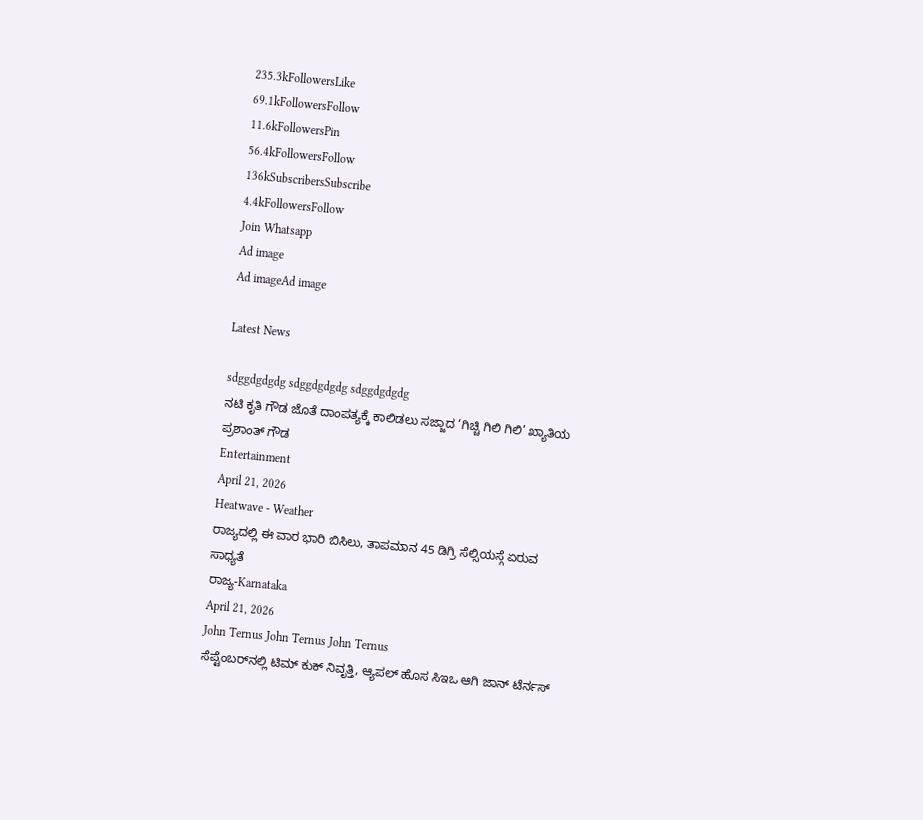235.3kFollowersLike
69.1kFollowersFollow
11.6kFollowersPin
56.4kFollowersFollow
136kSubscribersSubscribe
4.4kFollowersFollow
Join Whatsapp
Ad image
Ad imageAd image

Latest News

sdggdgdgdg sdggdgdgdg sdggdgdgdg
ನಟಿ ಕೃತಿ ಗೌಡ ಜೊತೆ ದಾಂಪತ್ಯಕ್ಕೆ ಕಾಲಿಡಲು ಸಜ್ಜಾದ ‘ಗಿಚ್ಚಿ ಗಿಲಿ ಗಿಲಿ’ ಖ್ಯಾತಿಯ ಪ್ರಶಾಂತ್ ಗೌಡ
Entertainment
April 21, 2026
Heatwave - Weather
ರಾಜ್ಯದಲ್ಲಿ ಈ ವಾರ ಭಾರಿ ಬಿಸಿಲು, ತಾಪಮಾನ 45 ಡಿಗ್ರಿ ಸೆಲ್ಸಿಯಸ್ಗೆ ಏರುವ ಸಾಧ್ಯತೆ
ರಾಜ್ಯ-Karnataka
April 21, 2026
John Ternus John Ternus John Ternus
ಸೆಪ್ಟೆಂಬರ್‌ನಲ್ಲಿ ಟಿಮ್ ಕುಕ್ ನಿವೃತ್ತಿ, ಆ್ಯಪಲ್ ಹೊಸ ಸಿಇಒ ಆಗಿ ಜಾನ್ ಟೆರ್ನಸ್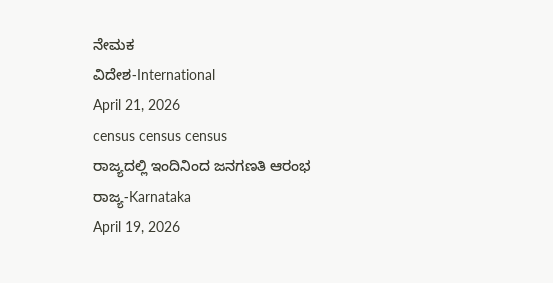ನೇಮಕ
ವಿದೇಶ-International
April 21, 2026
census census census
ರಾಜ್ಯದಲ್ಲಿ ಇಂದಿನಿಂದ ಜನಗಣತಿ ಆರಂಭ
ರಾಜ್ಯ-Karnataka
April 19, 2026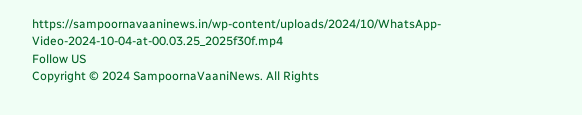https://sampoornavaaninews.in/wp-content/uploads/2024/10/WhatsApp-Video-2024-10-04-at-00.03.25_2025f30f.mp4
Follow US
Copyright © 2024 SampoornaVaaniNews. All Rights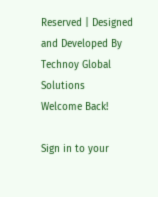Reserved | Designed and Developed By Technoy Global Solutions
Welcome Back!

Sign in to your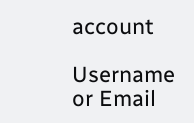account

Username or Email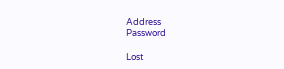Address
Password

Lost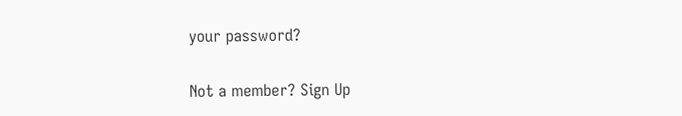your password?

Not a member? Sign Up